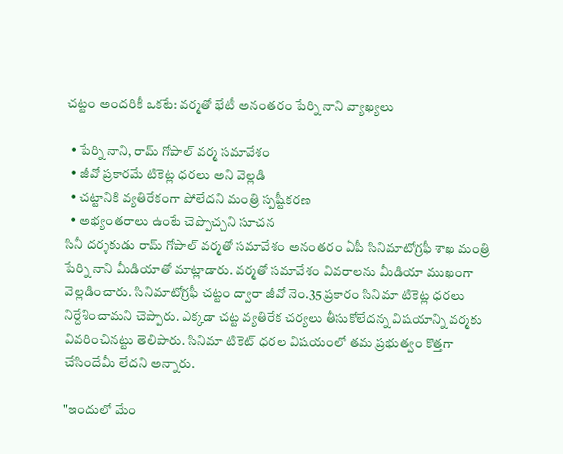చట్టం అందరికీ ఒకటే: వర్మతో భేటీ అనంతరం పేర్ని నాని వ్యాఖ్యలు

  • పేర్ని నాని, రామ్ గోపాల్ వర్మ సమావేశం
  • జీవో ప్రకారమే టికెట్ల ధరలు అని వెల్లడి
  • చట్టానికి వ్యతిరేకంగా పోలేదని మంత్రి స్పష్టీకరణ
  • అభ్యంతరాలు ఉంటే చెప్పొచ్చని సూచన
సినీ దర్శకుడు రామ్ గోపాల్ వర్మతో సమావేశం అనంతరం ఏపీ సినిమాటోగ్రఫీ శాఖ మంత్రి పేర్ని నాని మీడియాతో మాట్లాడారు. వర్మతో సమావేశం వివరాలను మీడియా ముఖంగా వెల్లడించారు. సినిమాటోగ్రఫీ చట్టం ద్వారా జీవో నెం.35 ప్రకారం సినిమా టికెట్ల ధరలు నిర్దేశించామని చెప్పారు. ఎక్కడా చట్ట వ్యతిరేక చర్యలు తీసుకోలేదన్న విషయాన్ని వర్మకు వివరించినట్టు తెలిపారు. సినిమా టికెట్ ధరల విషయంలో తమ ప్రభుత్వం కొత్తగా చేసిందేమీ లేదని అన్నారు.

"ఇందులో మేం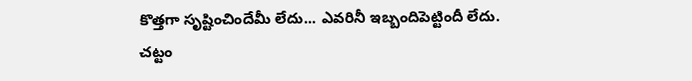కొత్తగా సృష్టించిందేమీ లేదు... ఎవరినీ ఇబ్బందిపెట్టిందీ లేదు. చట్టం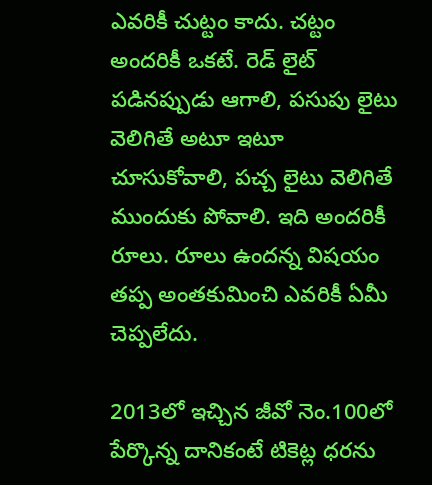ఎవరికీ చుట్టం కాదు. చట్టం అందరికీ ఒకటే. రెడ్ లైట్ పడినప్పుడు ఆగాలి, పసుపు లైటు వెలిగితే అటూ ఇటూ చూసుకోవాలి, పచ్చ లైటు వెలిగితే ముందుకు పోవాలి. ఇది అందరికీ రూలు. రూలు ఉందన్న విషయం తప్ప అంతకుమించి ఎవరికీ ఏమీ చెప్పలేదు.

2013లో ఇచ్చిన జీవో నెం.100లో పేర్కొన్న దానికంటే టికెట్ల ధరను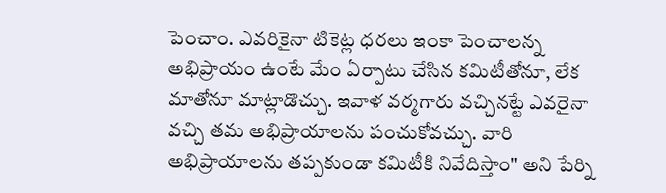పెంచాం. ఎవరికైనా టికెట్ల ధరలు ఇంకా పెంచాలన్న అభిప్రాయం ఉంటే మేం ఏర్పాటు చేసిన కమిటీతోనూ, లేక మాతోనూ మాట్లాడొచ్చు. ఇవాళ వర్మగారు వచ్చినట్టే ఎవరైనా వచ్చి తమ అభిప్రాయాలను పంచుకోవచ్చు. వారి అభిప్రాయాలను తప్పకుండా కమిటీకి నివేదిస్తాం" అని పేర్ని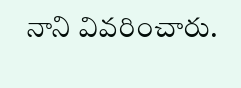నాని వివరించారు.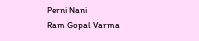Perni Nani
Ram Gopal Varma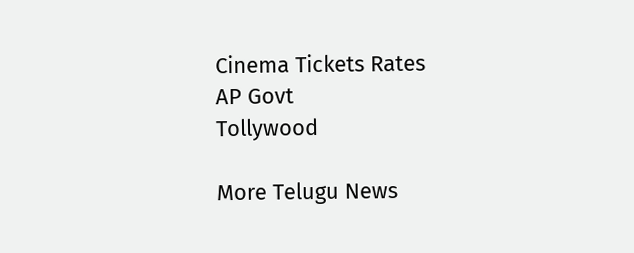Cinema Tickets Rates
AP Govt
Tollywood

More Telugu News